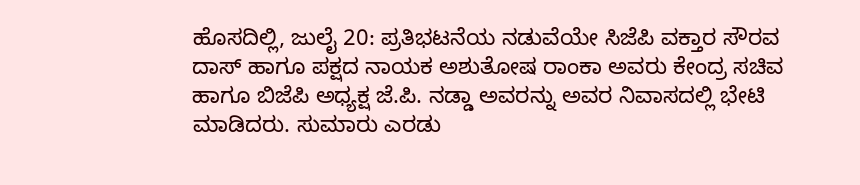ಹೊಸದಿಲ್ಲಿ, ಜುಲೈ 20: ಪ್ರತಿಭಟನೆಯ ನಡುವೆಯೇ ಸಿಜೆಪಿ ವಕ್ತಾರ ಸೌರವ ದಾಸ್ ಹಾಗೂ ಪಕ್ಷದ ನಾಯಕ ಅಶುತೋಷ ರಾಂಕಾ ಅವರು ಕೇಂದ್ರ ಸಚಿವ ಹಾಗೂ ಬಿಜೆಪಿ ಅಧ್ಯಕ್ಷ ಜೆ.ಪಿ. ನಡ್ಡಾ ಅವರನ್ನು ಅವರ ನಿವಾಸದಲ್ಲಿ ಭೇಟಿ ಮಾಡಿದರು. ಸುಮಾರು ಎರಡು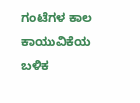ಗಂಟೆಗಳ ಕಾಲ ಕಾಯುವಿಕೆಯ ಬಳಿಕ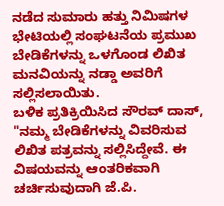ನಡೆದ ಸುಮಾರು ಹತ್ತು ನಿಮಿಷಗಳ ಭೇಟಿಯಲ್ಲಿ ಸಂಘಟನೆಯ ಪ್ರಮುಖ ಬೇಡಿಕೆಗಳನ್ನು ಒಳಗೊಂಡ ಲಿಖಿತ ಮನವಿಯನ್ನು ನಡ್ಡಾ ಅವರಿಗೆ ಸಲ್ಲಿಸಲಾಯಿತು.
ಬಳಿಕ ಪ್ರತಿಕ್ರಿಯಿಸಿದ ಸೌರವ್ ದಾಸ್, "ನಮ್ಮ ಬೇಡಿಕೆಗಳನ್ನು ವಿವರಿಸುವ ಲಿಖಿತ ಪತ್ರವನ್ನು ಸಲ್ಲಿಸಿದ್ದೇವೆ. ಈ ವಿಷಯವನ್ನು ಆಂತರಿಕವಾಗಿ ಚರ್ಚಿಸುವುದಾಗಿ ಜೆ.ಪಿ.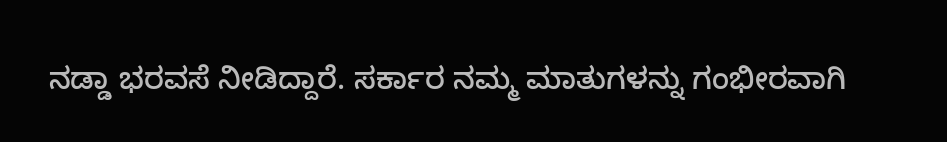ನಡ್ಡಾ ಭರವಸೆ ನೀಡಿದ್ದಾರೆ. ಸರ್ಕಾರ ನಮ್ಮ ಮಾತುಗಳನ್ನು ಗಂಭೀರವಾಗಿ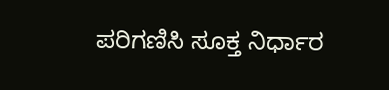ಪರಿಗಣಿಸಿ ಸೂಕ್ತ ನಿರ್ಧಾರ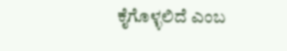ಕೈಗೊಳ್ಳಲಿದೆ ಎಂಬ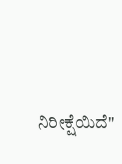ನಿರೀಕ್ಷೆಯಿದೆ"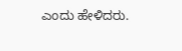ಎಂದು ಹೇಳಿದರು.